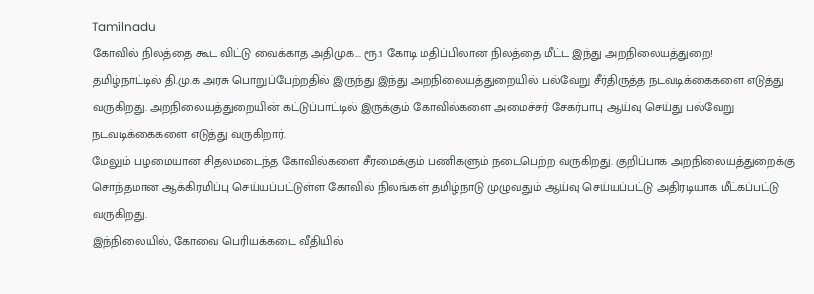Tamilnadu
கோவில் நிலத்தை கூட விட்டு வைக்காத அதிமுக... ரூ.1 கோடி மதிப்பிலான நிலத்தை மீட்ட இந்து அறநிலையத்துறை!
தமிழ்நாட்டில் தி.மு.க அரசு பொறுப்பேற்றதில் இருந்து இந்து அறநிலையத்துறையில் பல்வேறு சீர்திருத்த நடவடிக்கைகளை எடுத்து வருகிறது. அறநிலையத்துறையின் கட்டுப்பாட்டில் இருக்கும் கோவில்களை அமைச்சர் சேகர்பாபு ஆய்வு செய்து பல்வேறு நடவடிக்கைகளை எடுத்து வருகிறார்.
மேலும் பழமையான சிதலமடைந்த கோவில்களை சீரமைக்கும் பணிகளும் நடைபெற்ற வருகிறது. குறிப்பாக அறநிலையத்துறைக்கு சொந்தமான ஆக்கிரமிப்பு செய்யப்பட்டுள்ள கோவில் நிலங்கள் தமிழ்நாடு முழுவதும் ஆய்வு செய்யப்பட்டு அதிரடியாக மீட்கப்பட்டு வருகிறது.
இந்நிலையில், கோவை பெரியக்கடை வீதியில்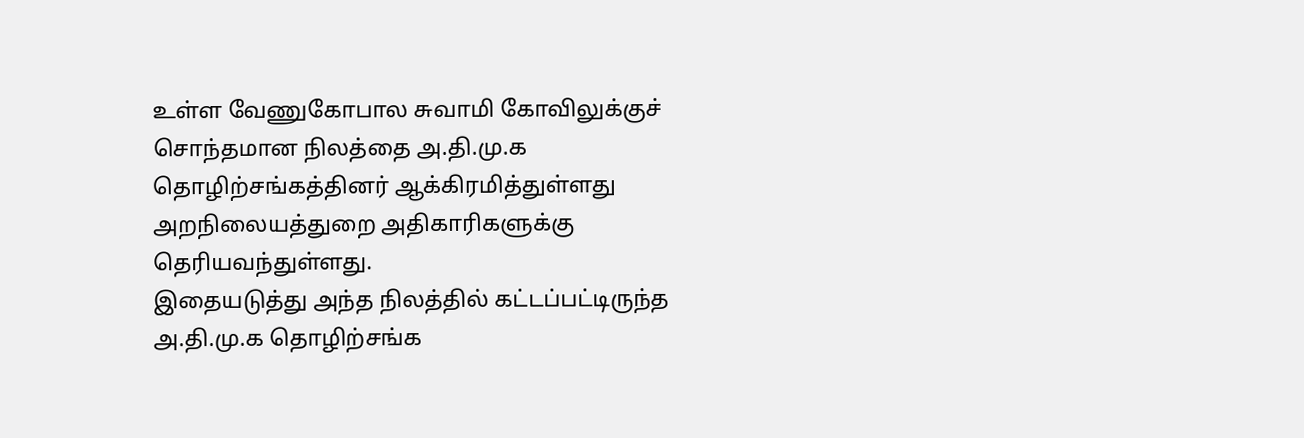உள்ள வேணுகோபால சுவாமி கோவிலுக்குச் சொந்தமான நிலத்தை அ.தி.மு.க தொழிற்சங்கத்தினர் ஆக்கிரமித்துள்ளது அறநிலையத்துறை அதிகாரிகளுக்கு தெரியவந்துள்ளது.
இதையடுத்து அந்த நிலத்தில் கட்டப்பட்டிருந்த அ.தி.மு.க தொழிற்சங்க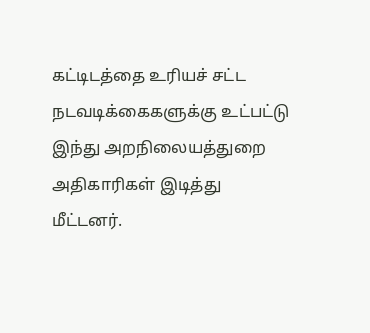கட்டிடத்தை உரியச் சட்ட நடவடிக்கைகளுக்கு உட்பட்டு இந்து அறநிலையத்துறை அதிகாரிகள் இடித்து மீட்டனர்.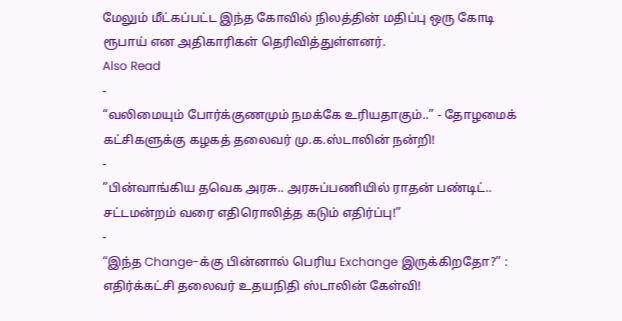மேலும் மீட்கப்பட்ட இந்த கோவில் நிலத்தின் மதிப்பு ஒரு கோடி ரூபாய் என அதிகாரிகள் தெரிவித்துள்ளனர்.
Also Read
-
“வலிமையும் போர்க்குணமும் நமக்கே உரியதாகும்..” - தோழமைக் கட்சிகளுக்கு கழகத் தலைவர் மு.க.ஸ்டாலின் நன்றி!
-
”பின்வாங்கிய தவெக அரசு.. அரசுப்பணியில் ராதன் பண்டிட்.. சட்டமன்றம் வரை எதிரொலித்த கடும் எதிர்ப்பு!”
-
“இந்த Change-க்கு பின்னால் பெரிய Exchange இருக்கிறதோ?” : எதிர்க்கட்சி தலைவர் உதயநிதி ஸ்டாலின் கேள்வி!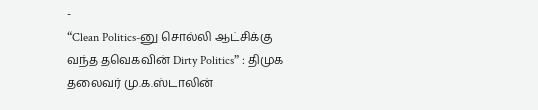-
“Clean Politics-னு சொல்லி ஆட்சிக்கு வந்த தவெகவின் Dirty Politics” : திமுக தலைவர் மு.க.ஸ்டாலின்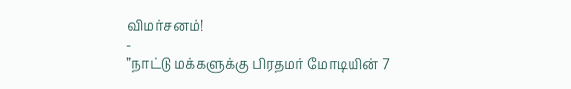விமர்சனம்!
-
”நாட்டு மக்களுக்கு பிரதமர் மோடியின் 7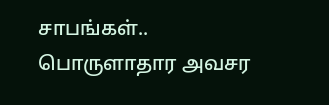சாபங்கள்.. பொருளாதார அவசர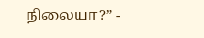நிலையா?” -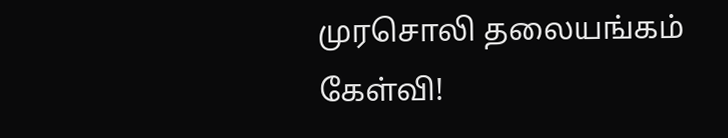முரசொலி தலையங்கம் கேள்வி!